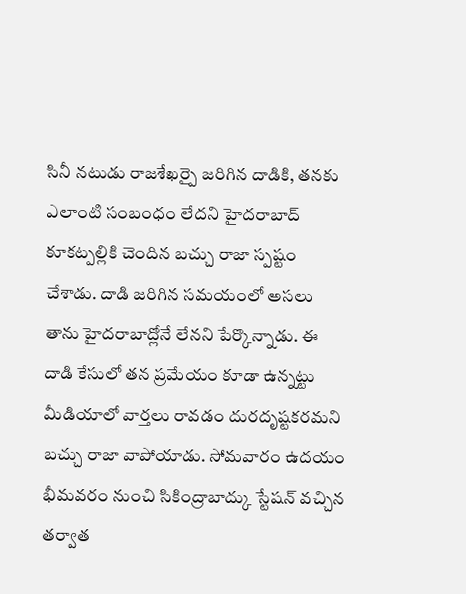సినీ నటుడు రాజశేఖర్పై జరిగిన దాడికి, తనకు ఎలాంటి సంబంధం లేదని హైదరాబాద్ కూకట్పల్లికి చెందిన బచ్చు రాజా స్పష్టం చేశాడు. దాడి జరిగిన సమయంలో అసలు తాను హైదరాబాద్లోనే లేనని పేర్కొన్నాడు. ఈ దాడి కేసులో తన ప్రమేయం కూడా ఉన్నట్టు మీడియాలో వార్తలు రావడం దురదృష్టకరమని బచ్చు రాజా వాపోయాడు. సోమవారం ఉదయం భీమవరం నుంచి సికింద్రాబాద్కు స్టేషన్ వచ్చిన తర్వాత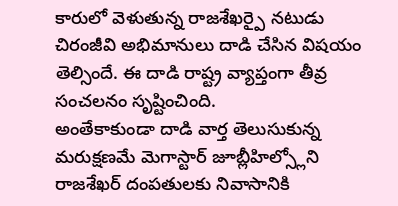కారులో వెళుతున్న రాజశేఖర్పై నటుడు చిరంజీవి అభిమానులు దాడి చేసిన విషయం తెల్సిందే. ఈ దాడి రాష్ట్ర వ్యాప్తంగా తీవ్ర సంచలనం సృష్టించింది.
అంతేకాకుండా దాడి వార్త తెలుసుకున్న మరుక్షణమే మెగాస్టార్ జూబ్లీహిల్స్లోని రాజశేఖర్ దంపతులకు నివాసానికి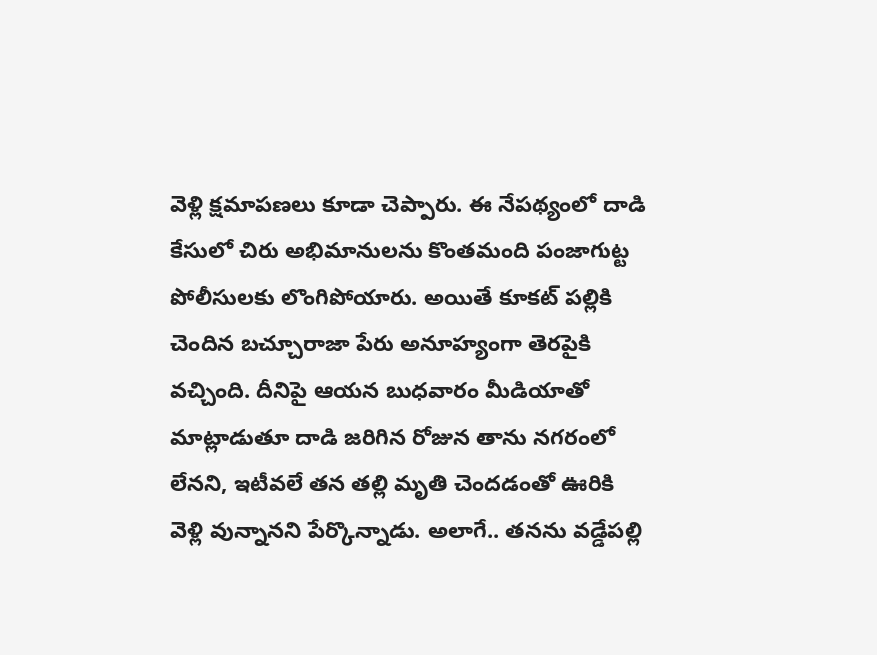వెళ్లి క్షమాపణలు కూడా చెప్పారు. ఈ నేపథ్యంలో దాడి కేసులో చిరు అభిమానులను కొంతమంది పంజాగుట్ట పోలీసులకు లొంగిపోయారు. అయితే కూకట్ పల్లికి చెందిన బచ్చూరాజా పేరు అనూహ్యంగా తెరపైకి వచ్చింది. దీనిపై ఆయన బుధవారం మీడియాతో మాట్లాడుతూ దాడి జరిగిన రోజున తాను నగరంలో లేనని, ఇటీవలే తన తల్లి మృతి చెందడంతో ఊరికి వెళ్లి వున్నానని పేర్కొన్నాడు. అలాగే.. తనను వడ్డేపల్లి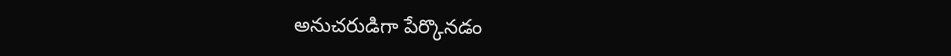అనుచరుడిగా పేర్కొనడం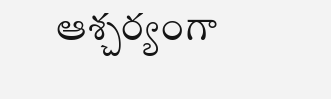ఆశ్చర్యంగా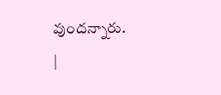వుందన్నారు.
|